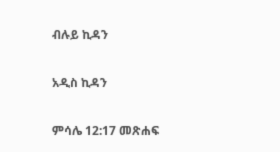ብሉይ ኪዳን

አዲስ ኪዳን

ምሳሌ 12:17 መጽሐፍ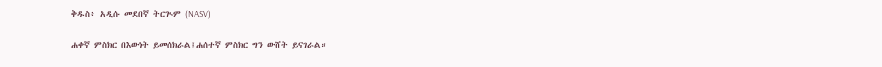ቅዱስ፥ አዲሱ መደበኛ ትርጒም (NASV)

ሐቀኛ ምስክር በእውነት ይመሰክራል፤ሐሰተኛ ምስክር ግን ውሸት ይናገራል።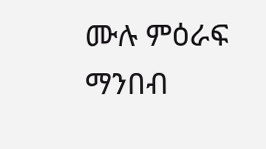ሙሉ ምዕራፍ ማንበብ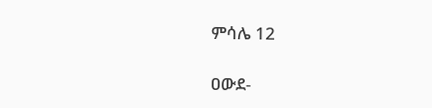ምሳሌ 12

ዐውደ-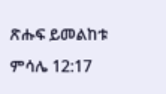ጽሑፍ ይመልከቱ ምሳሌ 12:17